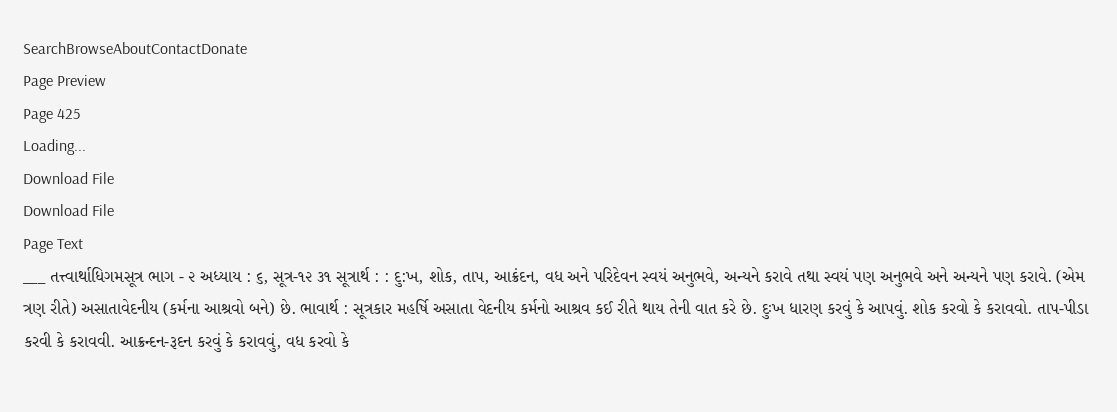SearchBrowseAboutContactDonate
Page Preview
Page 425
Loading...
Download File
Download File
Page Text
___ તત્ત્વાર્થાધિગમસૂત્ર ભાગ - ૨ અધ્યાય : ૬, સૂત્ર-૧૨ ૩૧ સૂત્રાર્થ : : દુ:ખ, શોક, તાપ, આક્રંદન, વધ અને પરિદેવન સ્વયં અનુભવે, અન્યને કરાવે તથા સ્વયં પણ અનુભવે અને અન્યને પણ કરાવે. (એમ ત્રણ રીતે) અસાતાવેદનીય (કર્મના આશ્રવો બને) છે. ભાવાર્થ : સૂત્રકાર મહર્ષિ અસાતા વેદનીય કર્મનો આશ્રવ કઈ રીતે થાય તેની વાત કરે છે. દુઃખ ધારણ કરવું કે આપવું. શોક કરવો કે કરાવવો. તાપ-પીડા કરવી કે કરાવવી. આક્રન્દન-રૂદન કરવું કે કરાવવું, વધ કરવો કે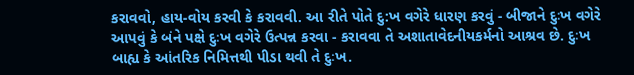કરાવવો, હાય-વોય કરવી કે કરાવવી. આ રીતે પોતે દુ:ખ વગેરે ધારણ કરવું - બીજાને દુઃખ વગેરે આપવું કે બંને પક્ષે દુઃખ વગેરે ઉત્પન્ન કરવા - કરાવવા તે અશાતાવેદનીયકર્મનો આશ્રવ છે. દુઃખ બાહ્ય કે આંતરિક નિમિત્તથી પીડા થવી તે દુઃખ.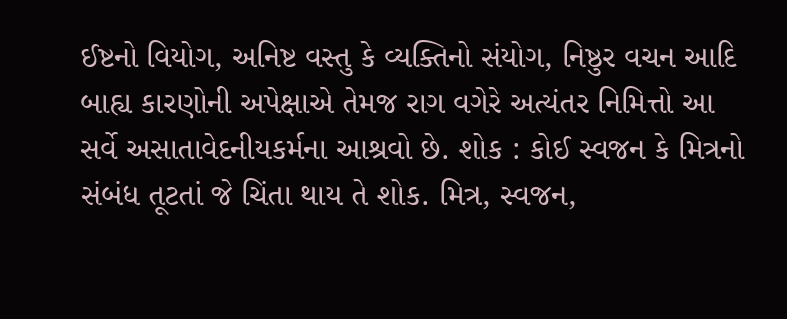ઈષ્ટનો વિયોગ, અનિષ્ટ વસ્તુ કે વ્યક્તિનો સંયોગ, નિષ્ઠુર વચન આદિ બાહ્ય કારણોની અપેક્ષાએ તેમજ રાગ વગેરે અત્યંતર નિમિત્તો આ સર્વે અસાતાવેદનીયકર્મના આશ્રવો છે. શોક : કોઈ સ્વજન કે મિત્રનો સંબંધ તૂટતાં જે ચિંતા થાય તે શોક. મિત્ર, સ્વજન,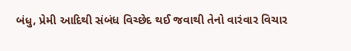બંધુ, પ્રેમી આદિથી સંબંધ વિચ્છેદ થઈ જવાથી તેનો વારંવાર વિચાર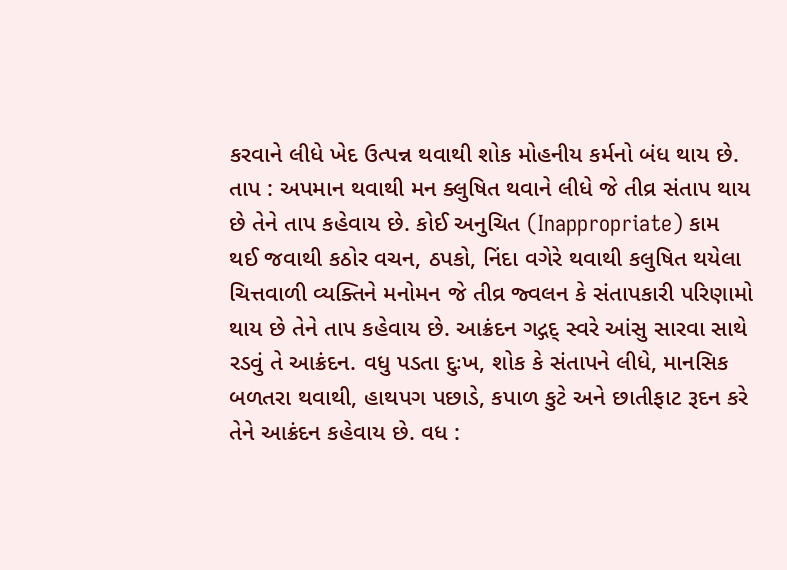કરવાને લીધે ખેદ ઉત્પન્ન થવાથી શોક મોહનીય કર્મનો બંધ થાય છે. તાપ : અપમાન થવાથી મન ક્લુષિત થવાને લીધે જે તીવ્ર સંતાપ થાય છે તેને તાપ કહેવાય છે. કોઈ અનુચિત (Inappropriate) કામ થઈ જવાથી કઠોર વચન, ઠપકો, નિંદા વગેરે થવાથી કલુષિત થયેલા ચિત્તવાળી વ્યક્તિને મનોમન જે તીવ્ર જ્વલન કે સંતાપકારી પરિણામો થાય છે તેને તાપ કહેવાય છે. આક્રંદન ગદ્ગદ્ સ્વરે આંસુ સારવા સાથે રડવું તે આક્રંદન. વધુ પડતા દુઃખ, શોક કે સંતાપને લીધે, માનસિક બળતરા થવાથી, હાથપગ પછાડે, કપાળ કુટે અને છાતીફાટ રૂદન કરે તેને આક્રંદન કહેવાય છે. વધ :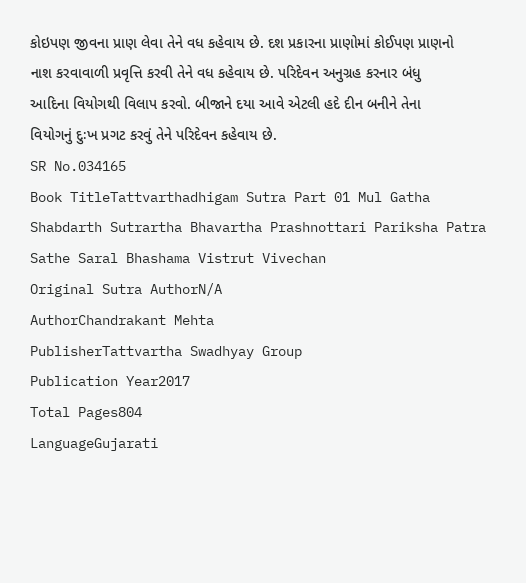કોઇપણ જીવના પ્રાણ લેવા તેને વધ કહેવાય છે. દશ પ્રકારના પ્રાણોમાં કોઈપણ પ્રાણનો નાશ કરવાવાળી પ્રવૃત્તિ કરવી તેને વધ કહેવાય છે. પરિદેવન અનુગ્રહ કરનાર બંધુ આદિના વિયોગથી વિલાપ કરવો. બીજાને દયા આવે એટલી હદે દીન બનીને તેના વિયોગનું દુઃખ પ્રગટ કરવું તેને પરિદેવન કહેવાય છે.
SR No.034165
Book TitleTattvarthadhigam Sutra Part 01 Mul Gatha Shabdarth Sutrartha Bhavartha Prashnottari Pariksha Patra Sathe Saral Bhashama Vistrut Vivechan
Original Sutra AuthorN/A
AuthorChandrakant Mehta
PublisherTattvartha Swadhyay Group
Publication Year2017
Total Pages804
LanguageGujarati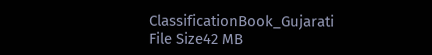ClassificationBook_Gujarati
File Size42 MB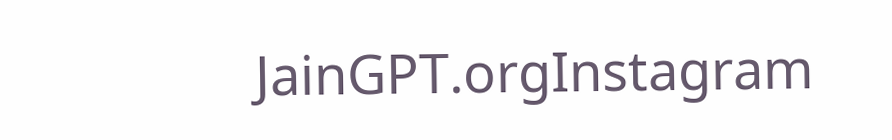JainGPT.orgInstagram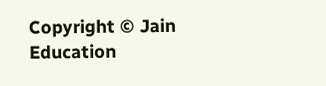Copyright © Jain Education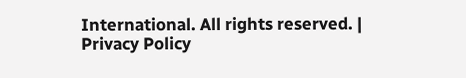International. All rights reserved. | Privacy Policy